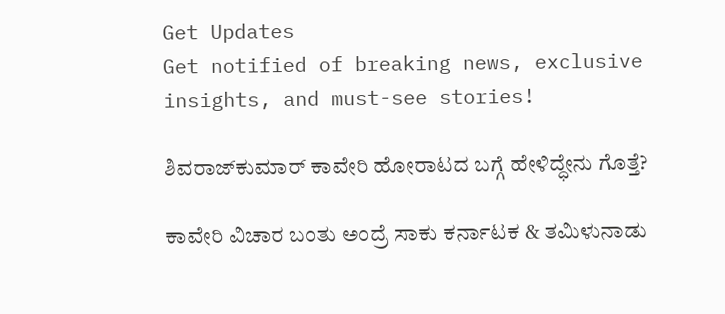Get Updates
Get notified of breaking news, exclusive insights, and must-see stories!

ಶಿವರಾಜ್‌ಕುಮಾರ್ ಕಾವೇರಿ ಹೋರಾಟದ ಬಗ್ಗೆ ಹೇಳಿದ್ಧೇನು ಗೊತ್ತೆ?

ಕಾವೇರಿ ವಿಚಾರ ಬಂತು ಅಂದ್ರೆ ಸಾಕು ಕರ್ನಾಟಕ & ತಮಿಳುನಾಡು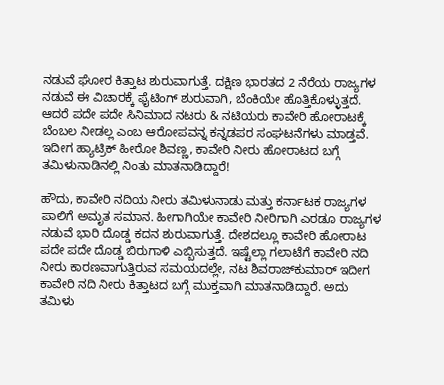ನಡುವೆ ಘೋರ ಕಿತ್ತಾಟ ಶುರುವಾಗುತ್ತೆ. ದಕ್ಷಿಣ ಭಾರತದ 2 ನೆರೆಯ ರಾಜ್ಯಗಳ ನಡುವೆ ಈ ವಿಚಾರಕ್ಕೆ ಫೈಟಿಂಗ್ ಶುರುವಾಗಿ, ಬೆಂಕಿಯೇ ಹೊತ್ತಿಕೊಳ್ಳುತ್ತದೆ. ಆದರೆ ಪದೇ ಪದೇ ಸಿನಿಮಾದ ನಟರು & ನಟಿಯರು ಕಾವೇರಿ ಹೋರಾಟಕ್ಕೆ ಬೆಂಬಲ ನೀಡಲ್ಲ ಎಂಬ ಆರೋಪವನ್ನ ಕನ್ನಡಪರ ಸಂಘಟನೆಗಳು ಮಾಡ್ತವೆ. ಇದೀಗ ಹ್ಯಾಟ್ರಿಕ್ ಹೀರೋ ಶಿವಣ್ಣ, ಕಾವೇರಿ ನೀರು ಹೋರಾಟದ ಬಗ್ಗೆ ತಮಿಳುನಾಡಿನಲ್ಲಿ ನಿಂತು ಮಾತನಾಡಿದ್ದಾರೆ!

ಹೌದು, ಕಾವೇರಿ ನದಿಯ ನೀರು ತಮಿಳುನಾಡು ಮತ್ತು ಕರ್ನಾಟಕ ರಾಜ್ಯಗಳ ಪಾಲಿಗೆ ಅಮೃತ ಸಮಾನ. ಹೀಗಾಗಿಯೇ ಕಾವೇರಿ ನೀರಿಗಾಗಿ ಎರಡೂ ರಾಜ್ಯಗಳ ನಡುವೆ ಭಾರಿ ದೊಡ್ಡ ಕದನ ಶುರುವಾಗುತ್ತೆ. ದೇಶದಲ್ಲೂ ಕಾವೇರಿ ಹೋರಾಟ ಪದೇ ಪದೇ ದೊಡ್ಡ ಬಿರುಗಾಳಿ ಎಬ್ಬಿಸುತ್ತದೆ. ಇಷ್ಟೆಲ್ಲಾ ಗಲಾಟೆಗೆ ಕಾವೇರಿ ನದಿ ನೀರು ಕಾರಣವಾಗುತ್ತಿರುವ ಸಮಯದಲ್ಲೇ, ನಟ ಶಿವರಾಜ್‌ಕುಮಾರ್ ಇದೀಗ ಕಾವೇರಿ ನದಿ ನೀರು ಕಿತ್ತಾಟದ ಬಗ್ಗೆ ಮುಕ್ತವಾಗಿ ಮಾತನಾಡಿದ್ದಾರೆ. ಅದು ತಮಿಳು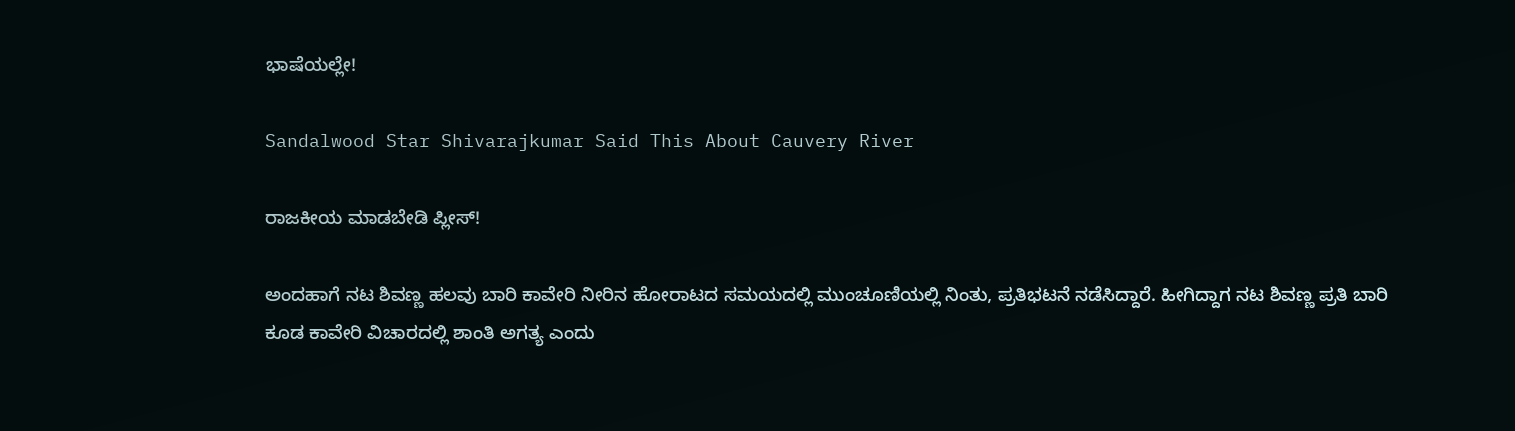ಭಾಷೆಯಲ್ಲೇ!

Sandalwood Star Shivarajkumar Said This About Cauvery River

ರಾಜಕೀಯ ಮಾಡಬೇಡಿ ಪ್ಲೀಸ್!

ಅಂದಹಾಗೆ ನಟ ಶಿವಣ್ಣ ಹಲವು ಬಾರಿ ಕಾವೇರಿ ನೀರಿನ ಹೋರಾಟದ ಸಮಯದಲ್ಲಿ ಮುಂಚೂಣಿಯಲ್ಲಿ ನಿಂತು, ಪ್ರತಿಭಟನೆ ನಡೆಸಿದ್ದಾರೆ. ಹೀಗಿದ್ದಾಗ ನಟ ಶಿವಣ್ಣ ಪ್ರತಿ ಬಾರಿ ಕೂಡ ಕಾವೇರಿ ವಿಚಾರದಲ್ಲಿ ಶಾಂತಿ ಅಗತ್ಯ ಎಂದು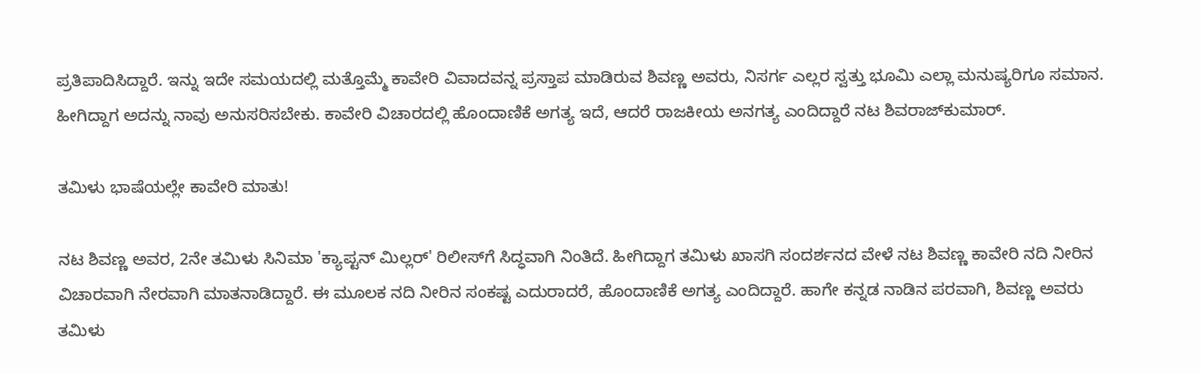ಪ್ರತಿಪಾದಿಸಿದ್ದಾರೆ. ಇನ್ನು ಇದೇ ಸಮಯದಲ್ಲಿ ಮತ್ತೊಮ್ಮೆ ಕಾವೇರಿ ವಿವಾದವನ್ನ ಪ್ರಸ್ತಾಪ ಮಾಡಿರುವ ಶಿವಣ್ಣ ಅವರು, ನಿಸರ್ಗ ಎಲ್ಲರ ಸ್ವತ್ತು ಭೂಮಿ ಎಲ್ಲಾ ಮನುಷ್ಯರಿಗೂ ಸಮಾನ. ಹೀಗಿದ್ದಾಗ ಅದನ್ನು ನಾವು ಅನುಸರಿಸಬೇಕು. ಕಾವೇರಿ ವಿಚಾರದಲ್ಲಿ ಹೊಂದಾಣಿಕೆ ಅಗತ್ಯ ಇದೆ, ಆದರೆ ರಾಜಕೀಯ ಅನಗತ್ಯ ಎಂದಿದ್ದಾರೆ ನಟ ಶಿವರಾಜ್‌ಕುಮಾರ್.

ತಮಿಳು ಭಾಷೆಯಲ್ಲೇ ಕಾವೇರಿ ಮಾತು!

ನಟ ಶಿವಣ್ಣ ಅವರ, 2ನೇ ತಮಿಳು ಸಿನಿಮಾ 'ಕ್ಯಾಪ್ಟನ್ ಮಿಲ್ಲರ್' ರಿಲೀಸ್‌ಗೆ ಸಿದ್ಧವಾಗಿ ನಿಂತಿದೆ. ಹೀಗಿದ್ದಾಗ ತಮಿಳು ಖಾಸಗಿ ಸಂದರ್ಶನದ ವೇಳೆ ನಟ ಶಿವಣ್ಣ ಕಾವೇರಿ ನದಿ ನೀರಿನ ವಿಚಾರವಾಗಿ ನೇರವಾಗಿ ಮಾತನಾಡಿದ್ದಾರೆ. ಈ ಮೂಲಕ ನದಿ ನೀರಿನ ಸಂಕಷ್ಟ ಎದುರಾದರೆ, ಹೊಂದಾಣಿಕೆ ಅಗತ್ಯ ಎಂದಿದ್ದಾರೆ. ಹಾಗೇ ಕನ್ನಡ ನಾಡಿನ ಪರವಾಗಿ, ಶಿವಣ್ಣ ಅವರು ತಮಿಳು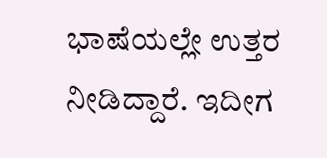ಭಾಷೆಯಲ್ಲೇ ಉತ್ತರ ನೀಡಿದ್ದಾರೆ. ಇದೀಗ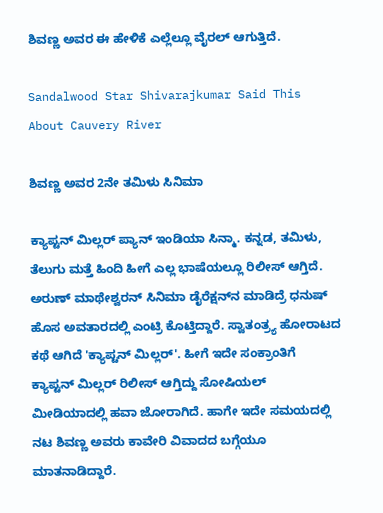ಶಿವಣ್ಣ ಅವರ ಈ ಹೇಳಿಕೆ ಎಲ್ಲೆಲ್ಲೂ ವೈರಲ್ ಆಗುತ್ತಿದೆ.

Sandalwood Star Shivarajkumar Said This About Cauvery River

ಶಿವಣ್ಣ ಅವರ 2ನೇ ತಮಿಳು ಸಿನಿಮಾ

ಕ್ಯಾಪ್ಟನ್ ಮಿಲ್ಲರ್ ಪ್ಯಾನ್ ಇಂಡಿಯಾ ಸಿನ್ಮಾ. ಕನ್ನಡ, ತಮಿಳು, ತೆಲುಗು ಮತ್ತೆ ಹಿಂದಿ ಹೀಗೆ ಎಲ್ಲ ಭಾಷೆಯಲ್ಲೂ ರಿಲೀಸ್ ಆಗ್ತಿದೆ. ಅರುಣ್ ಮಾಥೇಶ್ವರನ್ ಸಿನಿಮಾ ಡೈರೆಕ್ಷನ್‌ನ ಮಾಡಿದ್ರೆ ಧನುಷ್ ಹೊಸ ಅವತಾರದಲ್ಲಿ ಎಂಟ್ರಿ ಕೊಟ್ತಿದ್ದಾರೆ. ಸ್ವಾತಂತ್ರ್ಯ ಹೋರಾಟದ ಕಥೆ ಆಗಿದೆ 'ಕ್ಯಾಪ್ಟನ್ ಮಿಲ್ಲರ್'. ಹೀಗೆ ಇದೇ ಸಂಕ್ರಾಂತಿಗೆ ಕ್ಯಾಪ್ಟನ್ ಮಿಲ್ಲರ್ ರಿಲೀಸ್ ಆಗ್ತಿದ್ದು ಸೋಷಿಯಲ್ ಮೀಡಿಯಾದಲ್ಲಿ ಹವಾ ಜೋರಾಗಿದೆ. ಹಾಗೇ ಇದೇ ಸಮಯದಲ್ಲಿ ನಟ ಶಿವಣ್ಣ ಅವರು ಕಾವೇರಿ ವಿವಾದದ ಬಗ್ಗೆಯೂ ಮಾತನಾಡಿದ್ದಾರೆ.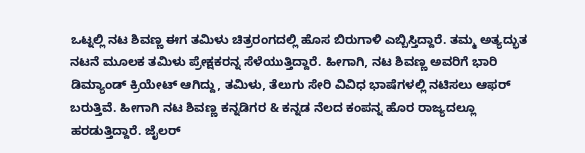ಒಟ್ನಲ್ಲಿ ನಟ ಶಿವಣ್ಣ ಈಗ ತಮಿಳು ಚಿತ್ರರಂಗದಲ್ಲಿ ಹೊಸ ಬಿರುಗಾಳಿ ಎಬ್ಬಿಸ್ತಿದ್ದಾರೆ. ತಮ್ಮ ಅತ್ಯದ್ಭುತ ನಟನೆ ಮೂಲಕ ತಮಿಳು ಪ್ರೇಕ್ಷಕರನ್ನ ಸೆಳೆಯುತ್ತಿದ್ದಾರೆ. ಹೀಗಾಗಿ, ನಟ ಶಿವಣ್ಣ ಅವರಿಗೆ ಭಾರಿ ಡಿಮ್ಯಾಂಡ್ ಕ್ರಿಯೇಟ್ ಆಗಿದ್ದು, ತಮಿಳು, ತೆಲುಗು ಸೇರಿ ವಿವಿಧ ಭಾಷೆಗಳಲ್ಲಿ ನಟಿಸಲು ಆಫರ್ ಬರುತ್ತಿವೆ. ಹೀಗಾಗಿ ನಟ ಶಿವಣ್ಣ ಕನ್ನಡಿಗರ & ಕನ್ನಡ ನೆಲದ ಕಂಪನ್ನ ಹೊರ ರಾಜ್ಯದಲ್ಲೂ ಹರಡುತ್ತಿದ್ದಾರೆ. ಜೈಲರ್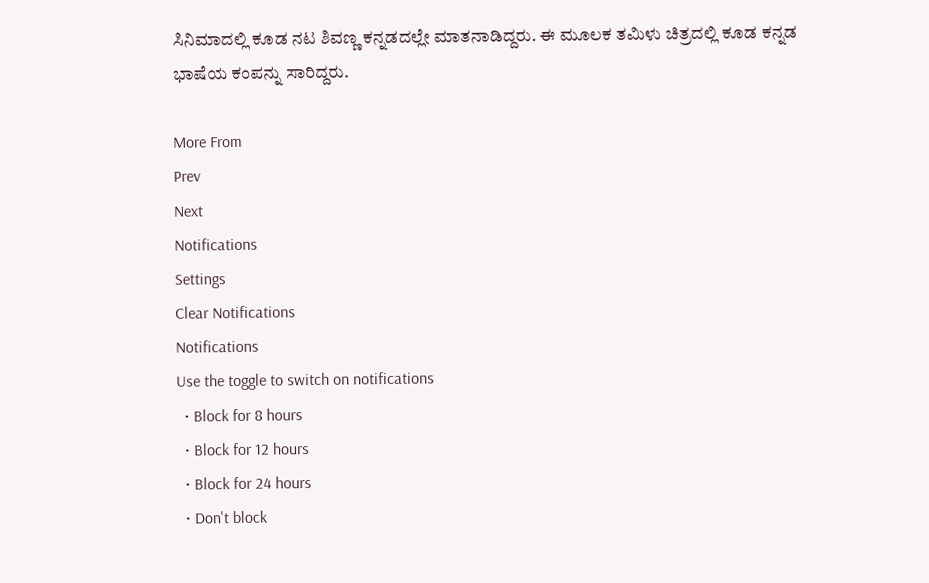ಸಿನಿಮಾದಲ್ಲಿ ಕೂಡ ನಟ ಶಿವಣ್ಣ ಕನ್ನಡದಲ್ಲೇ ಮಾತನಾಡಿದ್ದರು. ಈ ಮೂಲಕ ತಮಿಳು ಚಿತ್ರದಲ್ಲಿ ಕೂಡ ಕನ್ನಡ ಭಾಷೆಯ ಕಂಪನ್ನು ಸಾರಿದ್ದರು.

More From
Prev
Next
Notifications
Settings
Clear Notifications
Notifications
Use the toggle to switch on notifications
  • Block for 8 hours
  • Block for 12 hours
  • Block for 24 hours
  • Don't block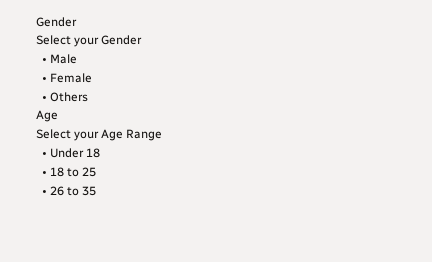Gender
Select your Gender
  • Male
  • Female
  • Others
Age
Select your Age Range
  • Under 18
  • 18 to 25
  • 26 to 35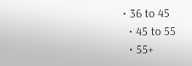• 36 to 45
  • 45 to 55
  • 55+